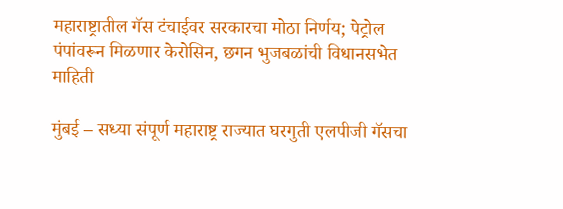महाराष्ट्रातील गॅस टंचाईवर सरकारचा मोठा निर्णय; पेट्रोल पंपांवरून मिळणार केरोसिन, छगन भुजबळांची विधानसभेत माहिती

मुंबई – सध्या संपूर्ण महाराष्ट्र राज्यात घरगुती एलपीजी गॅसचा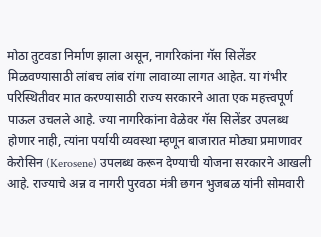मोठा तुटवडा निर्माण झाला असून, नागरिकांना गॅस सिलेंडर मिळवण्यासाठी लांबच लांब रांगा लावाव्या लागत आहेत. या गंभीर परिस्थितीवर मात करण्यासाठी राज्य सरकारने आता एक महत्त्वपूर्ण पाऊल उचलले आहे. ज्या नागरिकांना वेळेवर गॅस सिलेंडर उपलब्ध होणार नाही, त्यांना पर्यायी व्यवस्था म्हणून बाजारात मोठ्या प्रमाणावर केरोसिन (Kerosene) उपलब्ध करून देण्याची योजना सरकारने आखली आहे. राज्याचे अन्न व नागरी पुरवठा मंत्री छगन भुजबळ यांनी सोमवारी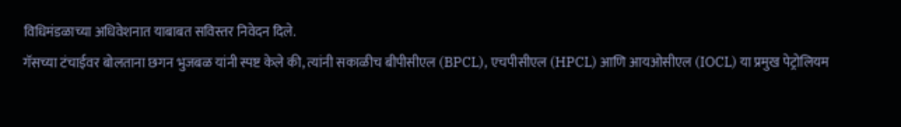विधिमंडळाच्या अधिवेशनात याबाबत सविस्तर निवेदन दिले.
गॅसच्या टंचाईवर बोलताना छगन भुजबळ यांनी स्पष्ट केले की, त्यांनी सकाळीच बीपीसीएल (BPCL), एचपीसीएल (HPCL) आणि आयओसीएल (IOCL) या प्रमुख पेट्रोलियम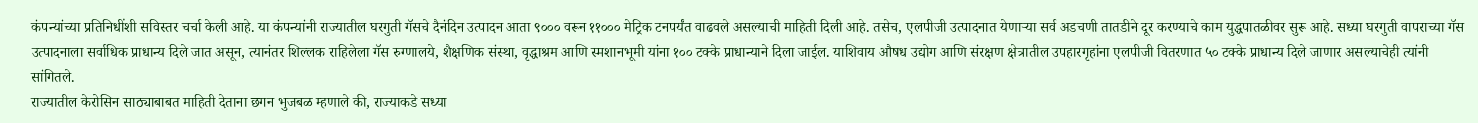कंपन्यांच्या प्रतिनिधींशी सविस्तर चर्चा केली आहे. या कंपन्यांनी राज्यातील घरगुती गॅसचे दैनंदिन उत्पादन आता ९००० वरून ११००० मेट्रिक टनपर्यंत वाढवले असल्याची माहिती दिली आहे. तसेच, एलपीजी उत्पादनात येणाऱ्या सर्व अडचणी तातडीने दूर करण्याचे काम युद्धपातळीवर सुरू आहे. सध्या घरगुती वापराच्या गॅस उत्पादनाला सर्वाधिक प्राधान्य दिले जात असून, त्यानंतर शिल्लक राहिलेला गॅस रुग्णालये, शैक्षणिक संस्था, वृद्धाश्रम आणि स्मशानभूमी यांना १०० टक्के प्राधान्याने दिला जाईल. याशिवाय औषध उद्योग आणि संरक्षण क्षेत्रातील उपहारगृहांना एलपीजी वितरणात ५० टक्के प्राधान्य दिले जाणार असल्याचेही त्यांनी सांगितले.
राज्यातील केरोसिन साठ्याबाबत माहिती देताना छगन भुजबळ म्हणाले की, राज्याकडे सध्या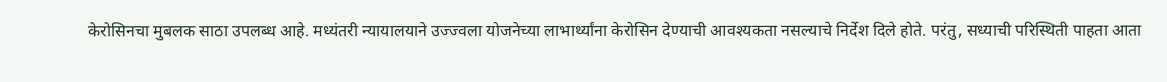केरोसिनचा मुबलक साठा उपलब्ध आहे. मध्यंतरी न्यायालयाने उज्ज्वला योजनेच्या लाभार्थ्यांना केरोसिन देण्याची आवश्यकता नसल्याचे निर्देश दिले होते. परंतु, सध्याची परिस्थिती पाहता आता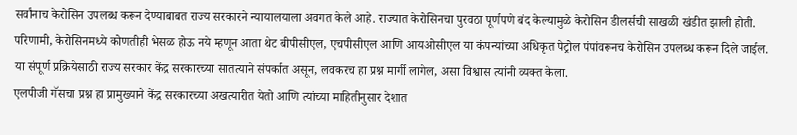सर्वांनाच केरोसिन उपलब्ध करून देण्याबाबत राज्य सरकारने न्यायालयाला अवगत केले आहे. राज्यात केरोसिनचा पुरवठा पूर्णपणे बंद केल्यामुळे केरोसिन डीलर्सची साखळी खंडीत झाली होती. परिणामी, केरोसिनमध्ये कोणतीही भेसळ होऊ नये म्हणून आता थेट बीपीसीएल, एचपीसीएल आणि आयओसीएल या कंपन्यांच्या अधिकृत पेट्रोल पंपांवरूनच केरोसिन उपलब्ध करून दिले जाईल. या संपूर्ण प्रक्रियेसाठी राज्य सरकार केंद्र सरकारच्या सातत्याने संपर्कात असून, लवकरच हा प्रश्न मार्गी लागेल, असा विश्वास त्यांनी व्यक्त केला.
एलपीजी गॅसचा प्रश्न हा प्रामुख्याने केंद्र सरकारच्या अखत्यारीत येतो आणि त्यांच्या माहितीनुसार देशात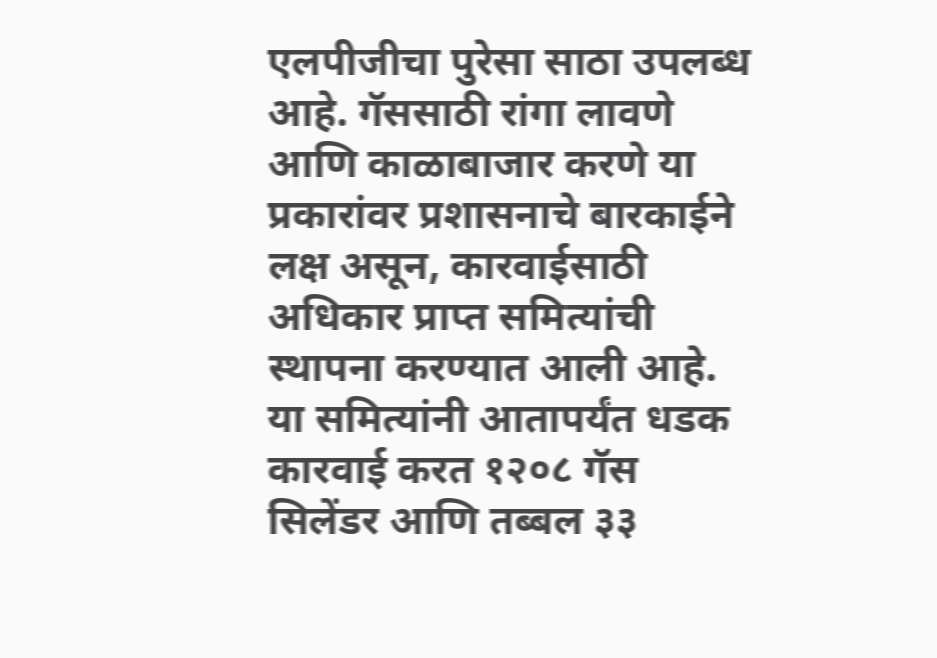एलपीजीचा पुरेसा साठा उपलब्ध आहे. गॅससाठी रांगा लावणे आणि काळाबाजार करणे या प्रकारांवर प्रशासनाचे बारकाईने लक्ष असून, कारवाईसाठी अधिकार प्राप्त समित्यांची स्थापना करण्यात आली आहे. या समित्यांनी आतापर्यंत धडक कारवाई करत १२०८ गॅस सिलेंडर आणि तब्बल ३३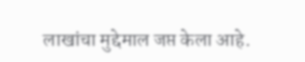लाखांचा मुद्देमाल जप्त केला आहे.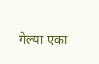गेल्या एका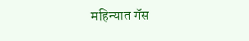महिन्यात गॅस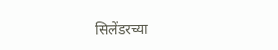सिलेंडरच्या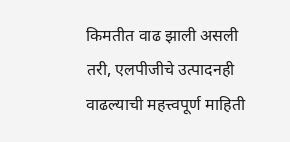किमतीत वाढ झाली असली तरी, एलपीजीचे उत्पादनही वाढल्याची महत्त्वपूर्ण माहिती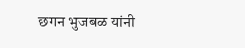छगन भुजबळ यांनी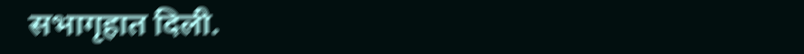सभागृहात दिली.